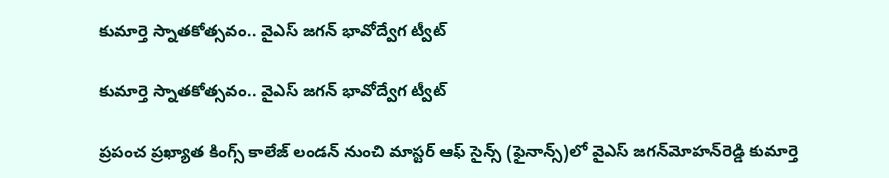కుమార్తె స్నాత‌కోత్స‌వం.. వైఎస్ జగన్‌ భావోద్వేగ ట్వీట్

కుమార్తె స్నాత‌కోత్స‌వం.. వైఎస్ జగన్‌ భావోద్వేగ ట్వీట్

ప్రపంచ ప్రఖ్యాత కింగ్స్ కాలేజ్ లండన్‌ నుంచి మాస్టర్ ఆఫ్ సైన్స్ (ఫైనాన్స్)లో వైఎస్‌ జగన్‌మోహన్‌రెడ్డి కుమార్తె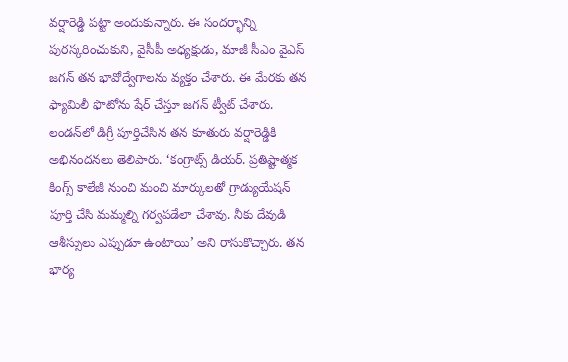వర్షారెడ్డి పట్టా అందుకున్నారు. ఈ సందర్భాన్ని పురస్కరించుకుని, వైసీపీ అధ్యక్షుడు, మాజీ సీఎం వైఎస్ జగన్‌ తన భావోద్వేగాలను వ్యక్తం చేశారు. ఈ మేర‌కు తన ఫ్యామిలీ ఫొటోను షేర్ చేస్తూ జ‌గ‌న్ ట్వీట్ చేశారు. లండన్‌లో డిగ్రీ పూర్తిచేసిన తన కూతురు వర్షారెడ్డికి అభినందనలు తెలిపారు. ‘కంగ్రాట్స్ డియర్. ప్రతిష్టాత్మక కింగ్స్ కాలేజీ నుంచి మంచి మార్కులతో గ్రాడ్యుయేషన్ పూర్తి చేసి మమ్మల్ని గర్వపడేలా చేశావు. నీకు దేవుడి ఆశీస్సులు ఎప్పుడూ ఉంటాయి’ అని రాసుకొచ్చారు. తన భార్య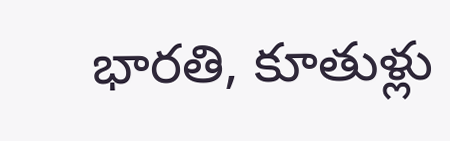భారతి, కూతుళ్లు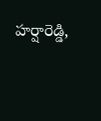హర్షారెడ్డి,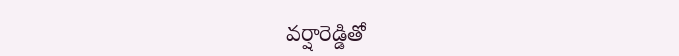వర్షారెడ్డితో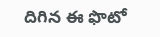దిగిన ఈ ఫొటో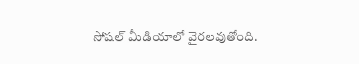సోషల్ మీడియాలో వైరలవుతోంది.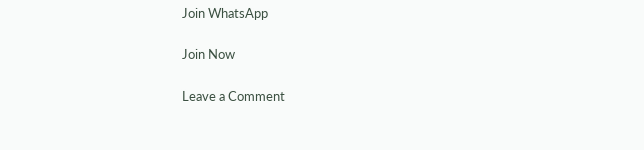Join WhatsApp

Join Now

Leave a Comment